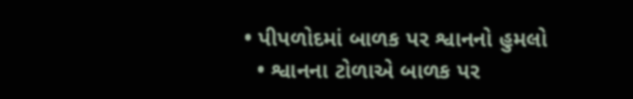• પીપળોદમાં બાળક પર શ્વાનનો હુમલો
  • શ્વાનના ટોળાએ બાળક પર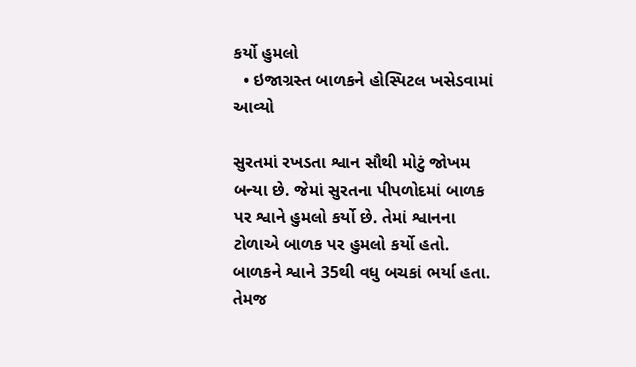કર્યો હુમલો
  • ઇજાગ્રસ્ત બાળકને હોસ્પિટલ ખસેડવામાં આવ્યો

સુરતમાં રખડતા શ્વાન સૌથી મોટું જોખમ બન્યા છે. જેમાં સુરતના પીપળોદમાં બાળક પર શ્વાને હુમલો કર્યો છે. તેમાં શ્વાનના ટોળાએ બાળક પર હુમલો કર્યો હતો. બાળકને શ્વાને 35થી વધુ બચકાં ભર્યા હતા. તેમજ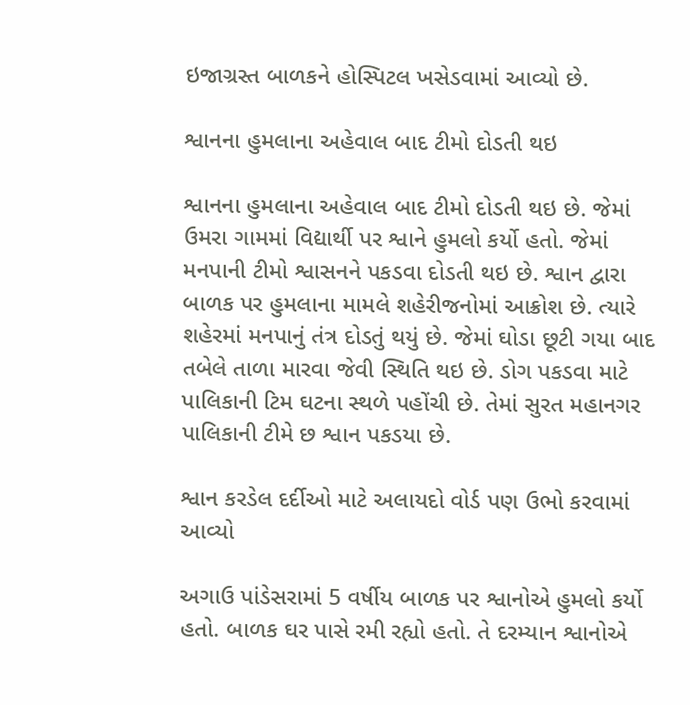ઇજાગ્રસ્ત બાળકને હોસ્પિટલ ખસેડવામાં આવ્યો છે.

શ્વાનના હુમલાના અહેવાલ બાદ ટીમો દોડતી થઇ

શ્વાનના હુમલાના અહેવાલ બાદ ટીમો દોડતી થઇ છે. જેમાં ઉમરા ગામમાં વિદ્યાર્થી પર શ્વાને હુમલો કર્યો હતો. જેમાં મનપાની ટીમો શ્વાસનને પકડવા દોડતી થઇ છે. શ્વાન દ્વારા બાળક પર હુમલાના મામલે શહેરીજનોમાં આક્રોશ છે. ત્યારે શહેરમાં મનપાનું તંત્ર દોડતું થયું છે. જેમાં ઘોડા છૂટી ગયા બાદ તબેલે તાળા મારવા જેવી સ્થિતિ થઇ છે. ડોગ પકડવા માટે પાલિકાની ટિમ ઘટના સ્થળે પહોંચી છે. તેમાં સુરત મહાનગર પાલિકાની ટીમે છ શ્વાન પકડયા છે.

શ્વાન કરડેલ દર્દીઓ માટે અલાયદો વોર્ડ પણ ઉભો કરવામાં આવ્યો

અગાઉ પાંડેસરામાં 5 વર્ષીય બાળક પર શ્વાનોએ હુમલો કર્યો હતો. બાળક ઘર પાસે રમી રહ્યો હતો. તે દરમ્યાન શ્વાનોએ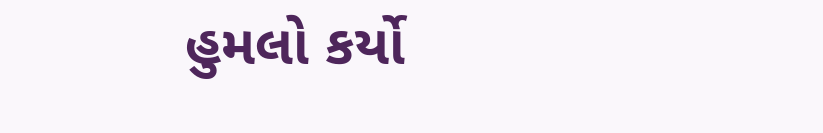હુમલો કર્યો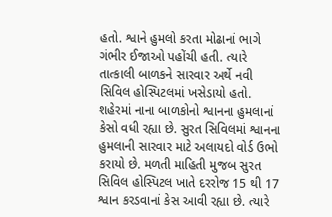હતો. શ્વાને હુમલો કરતા મોઢાનાં ભાગે ગંભીર ઈજાઓ પહોંચી હતી. ત્યારે તાત્કાલી બાળકને સારવાર અર્થે નવી સિવિલ હોસ્પિટલમાં ખસેડાયો હતો. શહેરમાં નાના બાળકોનો શ્વાનના હુમલાનાં કેસો વધી રહ્યા છે. સુરત સિવિલમાં શ્વાનના હુમલાની સારવાર માટે અલાયદો વોર્ડ ઉભો કરાયો છે. મળતી માહિતી મુજબ સુરત સિવિલ હોસ્પિટલ ખાતે દરરોજ 15 થી 17 શ્વાન કરડવાનાં કેસ આવી રહ્યા છે. ત્યારે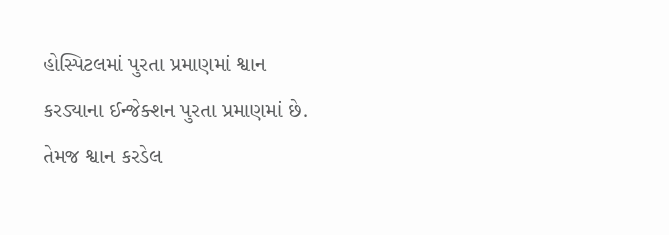હોસ્પિટલમાં પુરતા પ્રમાણમાં શ્વાન કરડ્યાના ઈન્જેક્શન પુરતા પ્રમાણમાં છે. તેમજ શ્વાન કરડેલ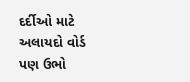દર્દીઓ માટે અલાયદો વોર્ડ પણ ઉભો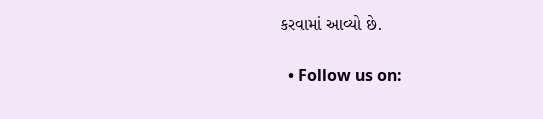કરવામાં આવ્યો છે.

  • Follow us on: